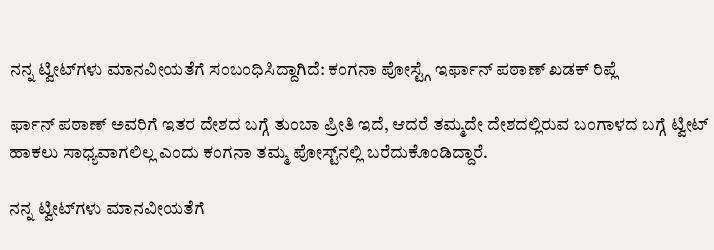ನನ್ನ ಟ್ವೀಟ್‌ಗಳು ಮಾನವೀಯತೆಗೆ ಸಂಬಂಧಿಸಿದ್ದಾಗಿದೆ: ಕಂಗನಾ ಪೋಸ್ಟ್ಗೆ ಇರ್ಫಾನ್ ಪಠಾಣ್ ಖಡಕ್ ರಿಪ್ಲೆ

ರ್ಫಾನ್ ಪಠಾಣ್ ಅವರಿಗೆ ಇತರ ದೇಶದ ಬಗ್ಗೆ ತುಂಬಾ ಪ್ರೀತಿ ಇದೆ, ಆದರೆ ತಮ್ಮದೇ ದೇಶದಲ್ಲಿರುವ ಬಂಗಾಳದ ಬಗ್ಗೆ ಟ್ವೀಟ್ ಹಾಕಲು ಸಾಧ್ಯವಾಗಲಿಲ್ಲ ಎಂದು ಕಂಗನಾ ತಮ್ಮ ಪೋಸ್ಟ್‌ನಲ್ಲಿ ಬರೆದುಕೊಂಡಿದ್ದಾರೆ.

ನನ್ನ ಟ್ವೀಟ್‌ಗಳು ಮಾನವೀಯತೆಗೆ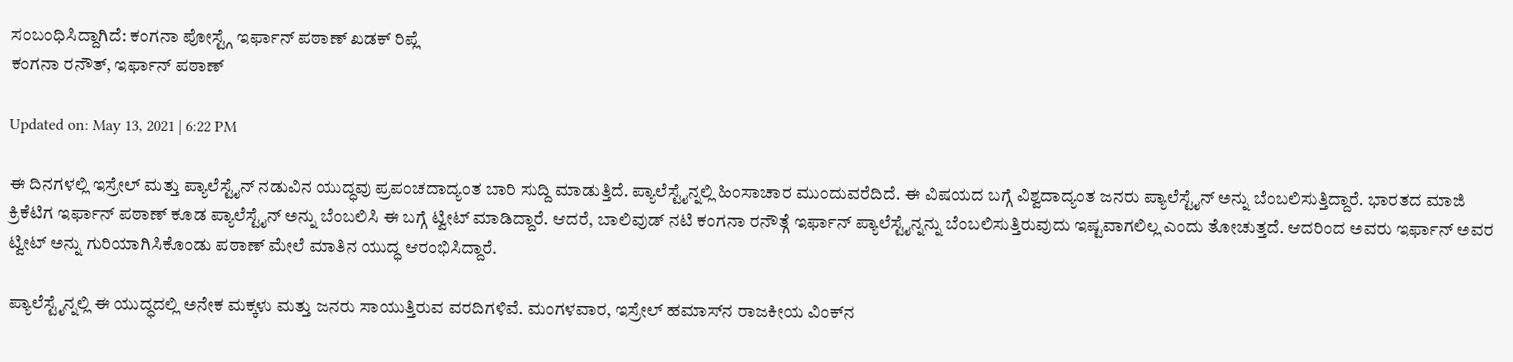ಸಂಬಂಧಿಸಿದ್ದಾಗಿದೆ: ಕಂಗನಾ ಪೋಸ್ಟ್ಗೆ ಇರ್ಫಾನ್ ಪಠಾಣ್ ಖಡಕ್ ರಿಪ್ಲೆ
ಕಂಗನಾ ರನೌತ್, ಇರ್ಫಾನ್ ಪಠಾಣ್

Updated on: May 13, 2021 | 6:22 PM

ಈ ದಿನಗಳಲ್ಲಿ ಇಸ್ರೇಲ್ ಮತ್ತು ಪ್ಯಾಲೆಸ್ಟೈನ್ ನಡುವಿನ ಯುದ್ಧವು ಪ್ರಪಂಚದಾದ್ಯಂತ ಬಾರಿ ಸುದ್ದಿ ಮಾಡುತ್ತಿದೆ. ಪ್ಯಾಲೆಸ್ಟೈನ್ನಲ್ಲಿ ಹಿಂಸಾಚಾರ ಮುಂದುವರೆದಿದೆ. ಈ ವಿಷಯದ ಬಗ್ಗೆ ವಿಶ್ವದಾದ್ಯಂತ ಜನರು ಪ್ಯಾಲೆಸ್ಟೈನ್ ಅನ್ನು ಬೆಂಬಲಿಸುತ್ತಿದ್ದಾರೆ. ಭಾರತದ ಮಾಜಿ ಕ್ರಿಕೆಟಿಗ ಇರ್ಫಾನ್ ಪಠಾಣ್ ಕೂಡ ಪ್ಯಾಲೆಸ್ಟೈನ್ ಅನ್ನು ಬೆಂಬಲಿಸಿ ಈ ಬಗ್ಗೆ ಟ್ವೀಟ್ ಮಾಡಿದ್ದಾರೆ. ಆದರೆ, ಬಾಲಿವುಡ್ ನಟಿ ಕಂಗನಾ ರನೌತ್ಗೆ ಇರ್ಫಾನ್ ಪ್ಯಾಲೆಸ್ಟೈನ್ನನ್ನು ಬೆಂಬಲಿಸುತ್ತಿರುವುದು ಇಷ್ಟವಾಗಲಿಲ್ಲ ಎಂದು ತೋಚುತ್ತದೆ. ಆದರಿಂದ ಅವರು ಇರ್ಫಾನ್ ಅವರ ಟ್ವೀಟ್ ಅನ್ನು ಗುರಿಯಾಗಿಸಿಕೊಂಡು ಪಠಾಣ್ ಮೇಲೆ ಮಾತಿನ ಯುದ್ಧ ಆರಂಭಿಸಿದ್ದಾರೆ.

ಪ್ಯಾಲೆಸ್ಟೈನ್ನಲ್ಲಿ ಈ ಯುದ್ಧದಲ್ಲಿ ಅನೇಕ ಮಕ್ಕಳು ಮತ್ತು ಜನರು ಸಾಯುತ್ತಿರುವ ವರದಿಗಳಿವೆ. ಮಂಗಳವಾರ, ಇಸ್ರೇಲ್ ಹಮಾಸ್‌ನ ರಾಜಕೀಯ ವಿಂಕ್‌ನ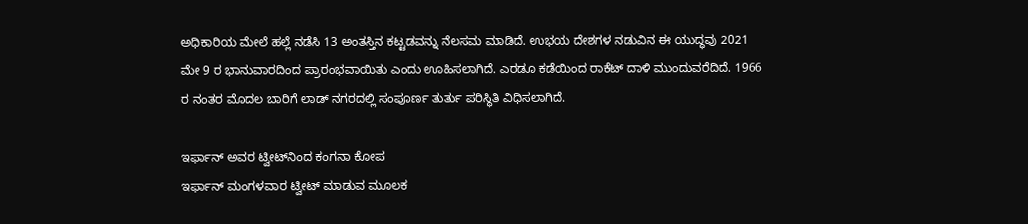ಅಧಿಕಾರಿಯ ಮೇಲೆ ಹಲ್ಲೆ ನಡೆಸಿ 13 ಅಂತಸ್ತಿನ ಕಟ್ಟಡವನ್ನು ನೆಲಸಮ ಮಾಡಿದೆ. ಉಭಯ ದೇಶಗಳ ನಡುವಿನ ಈ ಯುದ್ಧವು 2021 ಮೇ 9 ರ ಭಾನುವಾರದಿಂದ ಪ್ರಾರಂಭವಾಯಿತು ಎಂದು ಊಹಿಸಲಾಗಿದೆ. ಎರಡೂ ಕಡೆಯಿಂದ ರಾಕೆಟ್ ದಾಳಿ ಮುಂದುವರೆದಿದೆ. 1966 ರ ನಂತರ ಮೊದಲ ಬಾರಿಗೆ ಲಾಡ್ ನಗರದಲ್ಲಿ ಸಂಪೂರ್ಣ ತುರ್ತು ಪರಿಸ್ಥಿತಿ ವಿಧಿಸಲಾಗಿದೆ.

ಇರ್ಫಾನ್ ಅವರ ಟ್ವೀಟ್‌ನಿಂದ ಕಂಗನಾ ಕೋಪ
ಇರ್ಫಾನ್ ಮಂಗಳವಾರ ಟ್ವೀಟ್ ಮಾಡುವ ಮೂಲಕ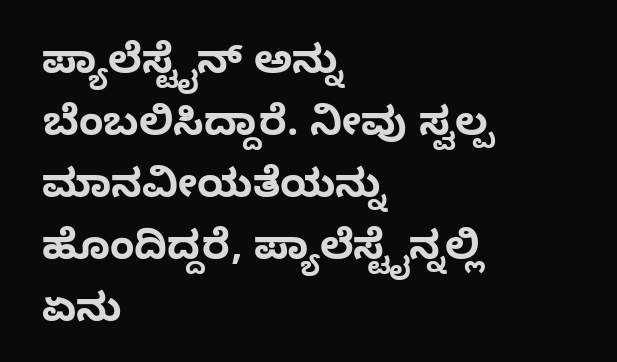ಪ್ಯಾಲೆಸ್ಟೈನ್ ಅನ್ನು ಬೆಂಬಲಿಸಿದ್ದಾರೆ. ನೀವು ಸ್ವಲ್ಪ ಮಾನವೀಯತೆಯನ್ನು ಹೊಂದಿದ್ದರೆ, ಪ್ಯಾಲೆಸ್ಟೈನ್ನಲ್ಲಿ ಏನು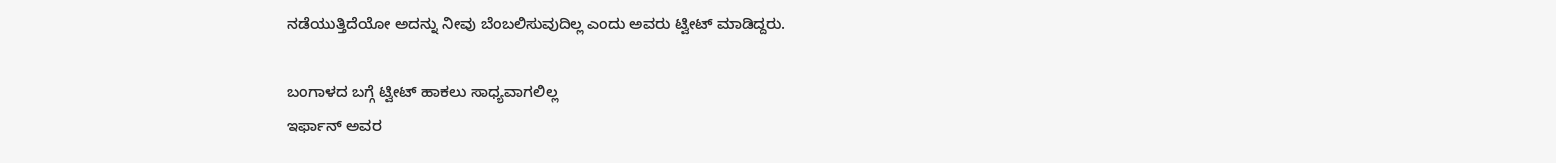ನಡೆಯುತ್ತಿದೆಯೋ ಅದನ್ನು ನೀವು ಬೆಂಬಲಿಸುವುದಿಲ್ಲ ಎಂದು ಅವರು ಟ್ವೀಟ್ ಮಾಡಿದ್ದರು.

ಬಂಗಾಳದ ಬಗ್ಗೆ ಟ್ವೀಟ್ ಹಾಕಲು ಸಾಧ್ಯವಾಗಲಿಲ್ಲ
ಇರ್ಫಾನ್ ಅವರ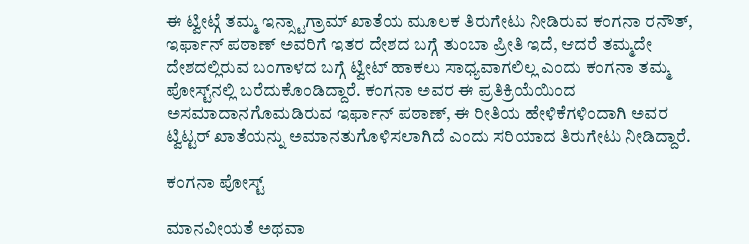ಈ ಟ್ವೀಟ್ಗೆ ತಮ್ಮ ಇನ್ಸ್ಟಾಗ್ರಾಮ್ ಖಾತೆಯ ಮೂಲಕ ತಿರುಗೇಟು ನೀಡಿರುವ ಕಂಗನಾ ರನೌತ್, ಇರ್ಫಾನ್ ಪಠಾಣ್ ಅವರಿಗೆ ಇತರ ದೇಶದ ಬಗ್ಗೆ ತುಂಬಾ ಪ್ರೀತಿ ಇದೆ, ಆದರೆ ತಮ್ಮದೇ ದೇಶದಲ್ಲಿರುವ ಬಂಗಾಳದ ಬಗ್ಗೆ ಟ್ವೀಟ್ ಹಾಕಲು ಸಾಧ್ಯವಾಗಲಿಲ್ಲ ಎಂದು ಕಂಗನಾ ತಮ್ಮ ಪೋಸ್ಟ್‌ನಲ್ಲಿ ಬರೆದುಕೊಂಡಿದ್ದಾರೆ. ಕಂಗನಾ ಅವರ ಈ ಪ್ರತಿಕ್ರಿಯೆಯಿಂದ ಅಸಮಾದಾನಗೊಮಡಿರುವ ಇರ್ಫಾನ್ ಪಠಾಣ್, ಈ ರೀತಿಯ ಹೇಳಿಕೆಗಳಿಂದಾಗಿ ಅವರ ಟ್ವಿಟ್ಟರ್ ಖಾತೆಯನ್ನು ಅಮಾನತುಗೊಳಿಸಲಾಗಿದೆ ಎಂದು ಸರಿಯಾದ ತಿರುಗೇಟು ನೀಡಿದ್ದಾರೆ.

ಕಂಗನಾ ಪೋಸ್ಟ್‌

ಮಾನವೀಯತೆ ಅಥವಾ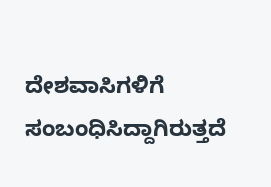ದೇಶವಾಸಿಗಳಿಗೆ ಸಂಬಂಧಿಸಿದ್ದಾಗಿರುತ್ತದೆ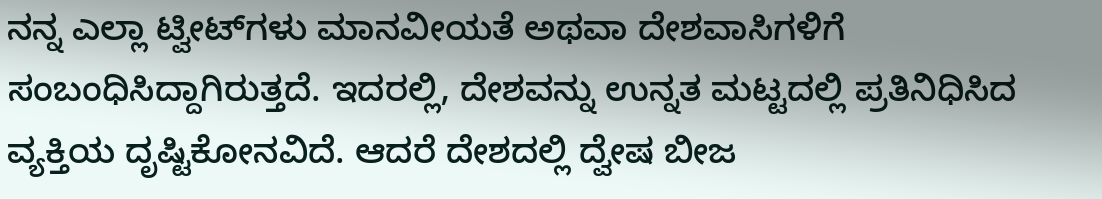ನನ್ನ ಎಲ್ಲಾ ಟ್ವೀಟ್‌ಗಳು ಮಾನವೀಯತೆ ಅಥವಾ ದೇಶವಾಸಿಗಳಿಗೆ ಸಂಬಂಧಿಸಿದ್ದಾಗಿರುತ್ತದೆ. ಇದರಲ್ಲಿ, ದೇಶವನ್ನು ಉನ್ನತ ಮಟ್ಟದಲ್ಲಿ ಪ್ರತಿನಿಧಿಸಿದ ವ್ಯಕ್ತಿಯ ದೃಷ್ಟಿಕೋನವಿದೆ. ಆದರೆ ದೇಶದಲ್ಲಿ ದ್ವೇಷ ಬೀಜ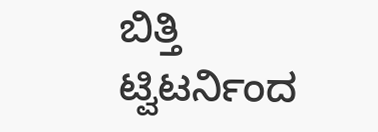ಬಿತ್ತಿ ಟ್ವಿಟರ್ನಿಂದ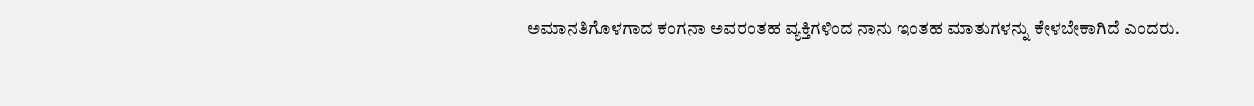ಅಮಾನತಿಗೊಳಗಾದ ಕಂಗನಾ ಅವರಂತಹ ವ್ಯಕ್ತಿಗಳಿಂದ ನಾನು ಇಂತಹ ಮಾತುಗಳನ್ನು ಕೇಳಬೇಕಾಗಿದೆ ಎಂದರು.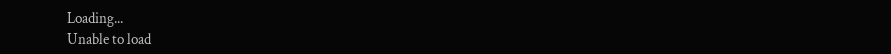Loading...
Unable to load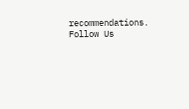recommendations.
Follow Us